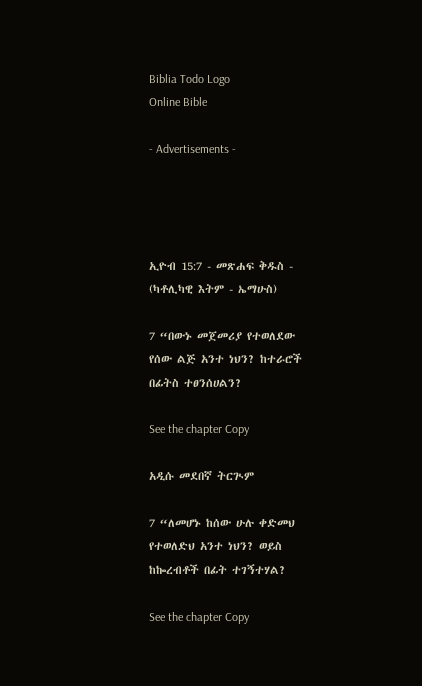Biblia Todo Logo
Online Bible

- Advertisements -




ኢዮብ 15:7 - መጽሐፍ ቅዱስ - (ካቶሊካዊ እትም - ኤማሁስ)

7 “በውኑ መጀመሪያ የተወለደው የሰው ልጅ አንተ ነህን? ከተራሮች በፊትስ ተፀንሰሀልን?

See the chapter Copy

አዲሱ መደበኛ ትርጒም

7 “ለመሆኑ ከሰው ሁሉ ቀድመህ የተወለድህ አንተ ነህን? ወይስ ከኰረብቶች በፊት ተገኝተሃል?

See the chapter Copy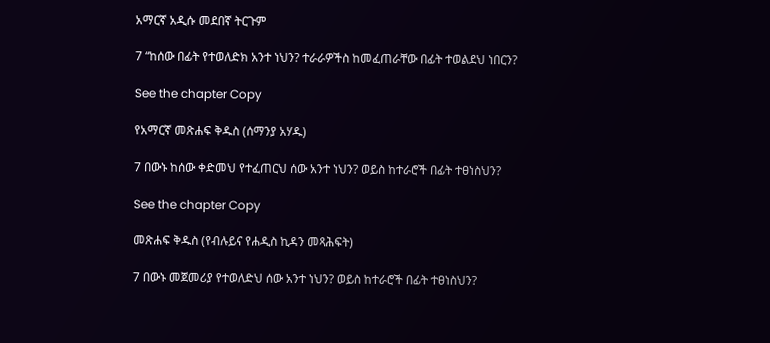አማርኛ አዲሱ መደበኛ ትርጉም

7 “ከሰው በፊት የተወለድክ አንተ ነህን? ተራራዎችስ ከመፈጠራቸው በፊት ተወልደህ ነበርን?

See the chapter Copy

የአማርኛ መጽሐፍ ቅዱስ (ሰማንያ አሃዱ)

7 በውኑ ከሰው ቀድመህ የተፈጠርህ ሰው አንተ ነህን? ወይስ ከተራሮች በፊት ተፀነስህን?

See the chapter Copy

መጽሐፍ ቅዱስ (የብሉይና የሐዲስ ኪዳን መጻሕፍት)

7 በውኑ መጀመሪያ የተወለድህ ሰው አንተ ነህን? ወይስ ከተራሮች በፊት ተፀነስህን?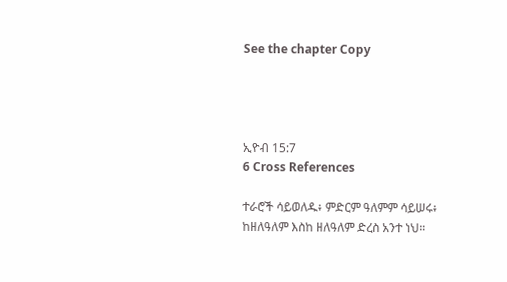See the chapter Copy




ኢዮብ 15:7
6 Cross References

ተራሮች ሳይወለዱ፥ ምድርም ዓለምም ሳይሠሩ፥ ከዘለዓለም እስከ ዘለዓለም ድረስ አንተ ነህ።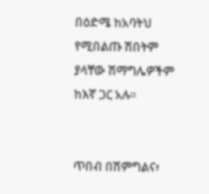በዕድሜ ከአባትህ የሚበልጡ ሽበትም ያላቸው ሽማግሌዎችም ከእኛ ጋር አሉ።


ጥበብ በሽምግልና፥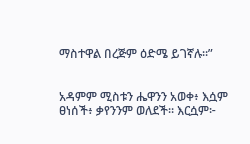ማስተዋል በረጅም ዕድሜ ይገኛሉ።”


አዳምም ሚስቱን ሔዋንን አወቀ፥ እሷም ፀነሰች፥ ቃየንንም ወለደች። እርሷም፦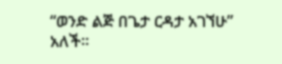“ወንድ ልጅ በጌታ ርዳታ አገኘሁ” አለች።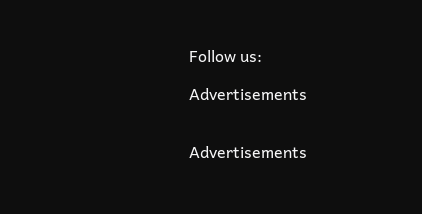Follow us:

Advertisements


Advertisements